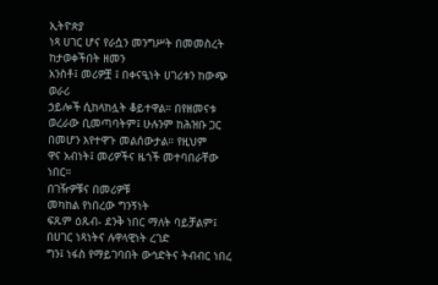ኢትዮጵያ
ነጻ ሀገር ሆና የራሷን መንግሥት በመመስረት ከታወቀችበት ዘመን
አንስቶ፤ መሪዎቿ ፤ በቀናዒነት ሀገሪቱን ከውጭ ወራሪ
ኃይሎች ሲከላከሏት ቆይተዋል። በየዘመናቱ
ወረራው ቢመጣባትም፤ ሁሉንም ከሕዝቡ ጋር በመሆን እየተዋጉ መልሰውታል። የዚህም
ዋና አብነት፤ መሪዎችና ዜጎች መተባበራቸው ነበር።
በገዥዎቹና በመሪዎቹ
መካከል የነበረው ግንኝነት
ፍጹም ዕጹብ- ደንቅ ነበር ማለት ባይቻልም፤ በሀገር ነጻነትና ሉዋላዊነት ረገድ
ግን፤ ነፋስ የማይገባበት ውኅድትና ትብብር ነበረ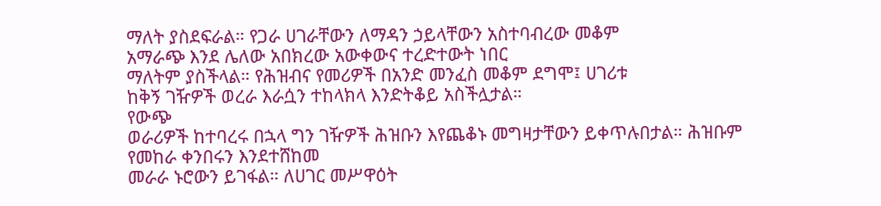ማለት ያስደፍራል። የጋራ ሀገራቸውን ለማዳን ኃይላቸውን አስተባብረው መቆም
አማራጭ እንደ ሌለው አበክረው አውቀውና ተረድተውት ነበር
ማለትም ያስችላል። የሕዝብና የመሪዎች በአንድ መንፈስ መቆም ደግሞ፤ ሀገሪቱ
ከቅኝ ገዥዎች ወረራ እራሷን ተከላክላ እንድትቆይ አስችሏታል።
የውጭ
ወራሪዎች ከተባረሩ በኋላ ግን ገዥዎች ሕዝቡን እየጨቆኑ መግዛታቸውን ይቀጥሉበታል። ሕዝቡም
የመከራ ቀንበሩን እንደተሸከመ
መራራ ኑሮውን ይገፋል። ለሀገር መሥዋዕት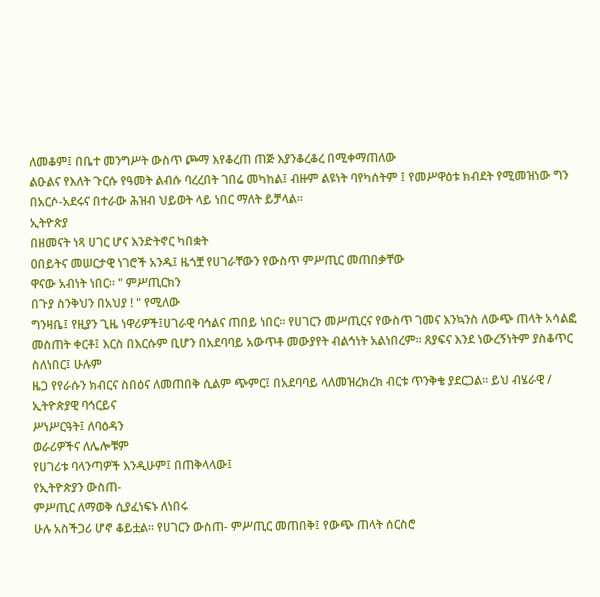ለመቆም፤ በቤተ መንግሥት ውስጥ ጮማ እየቆረጠ ጠጅ እያንቆረቆረ በሚቀማጠለው
ልዑልና የእለት ጉርሱ የዓመት ልብሱ ባረረበት ገበሬ መካከል፤ ብዙም ልዩነት ባየካሰትም ፤ የመሥዋዕቱ ክብደት የሚመዝነው ግን በአርሶ-አደሩና በተራው ሕዝብ ህይወት ላይ ነበር ማለት ይቻላል።
ኢትዮጵያ
በዘመናት ነጻ ሀገር ሆና እንድትኖር ካበቋት
ዐበይትና መሠርታዊ ነገሮች አንዱ፤ ዜጎቿ የሀገራቸውን የውስጥ ምሥጢር መጠበቃቸው
ዋናው አብነት ነበር። " ምሥጢርክን
በጉያ ስንቅህን በአህያ ! " የሚለው
ግንዛቤ፤ የዚያን ጊዜ ነዋሪዎች፤ሀገራዊ ባኅልና ጠበይ ነበር። የሀገርን መሥጢርና የውስጥ ገመና እንኳንስ ለውጭ ጠላት አሳልፎ መስጠት ቀርቶ፤ እርስ በእርሱም ቢሆን በአደባባይ አውጥቶ መውያየት ብልኅነት አልነበረም። ጸያፍና እንደ ነውረኝነትም ያስቆጥር
ስለነበር፤ ሁሉም
ዜጋ የየራሱን ክብርና ስበዕና ለመጠበቅ ሲልም ጭምር፤ በአደባባይ ላለመዝረክረክ ብርቱ ጥንቅቄ ያደርጋል። ይህ ብሄራዊ / ኢትዮጵያዊ ባኅርይና
ሥነሥርዓት፤ ለባዕዳን
ወራሪዎችና ለሌሎቹም
የሀገሪቱ ባላንጣዎች እንዲሁም፤ በጠቅላላው፤
የኢትዮጵያን ውስጠ-
ምሥጢር ለማወቅ ሲያፈነፍኑ ለነበሩ
ሁሉ አስችጋሪ ሆኖ ቆይቷል። የሀገርን ውስጠ- ምሥጢር መጠበቅ፤ የውጭ ጠላት ሰርስሮ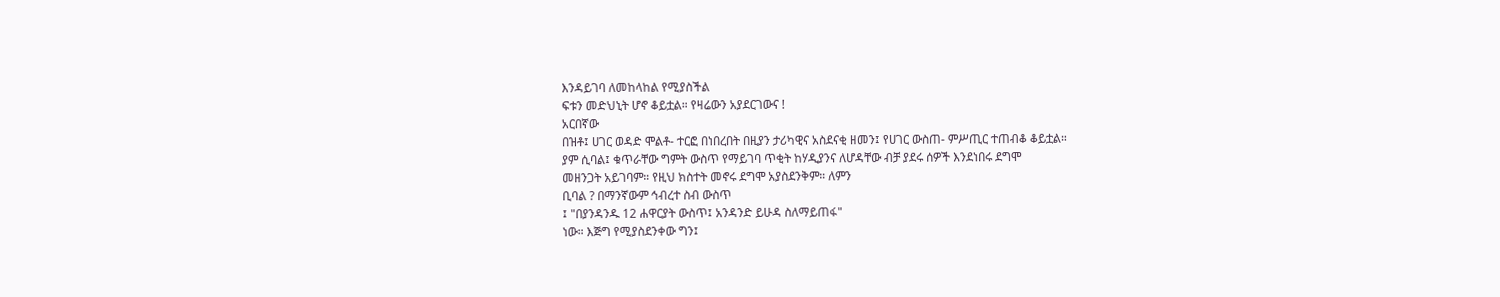እንዳይገባ ለመከላከል የሚያስችል
ፍቱን መድህኒት ሆኖ ቆይቷል። የዛሬውን አያደርገውና !
አርበኛው
በዝቶ፤ ሀገር ወዳድ ሞልቶ- ተርፎ በነበረበት በዚያን ታሪካዊና አስደናቂ ዘመን፤ የሀገር ውስጠ- ምሥጢር ተጠብቆ ቆይቷል።
ያም ሲባል፤ ቁጥራቸው ግምት ውስጥ የማይገባ ጥቂት ከሃዲያንና ለሆዳቸው ብቻ ያደሩ ሰዎች እንደነበሩ ደግሞ
መዘንጋት አይገባም። የዚህ ክስተት መኖሩ ደግሞ አያስደንቅም። ለምን
ቢባል ? በማንኛውም ኅብረተ ስብ ውስጥ
፤ "በያንዳንዱ 12 ሐዋርያት ውስጥ፤ አንዳንድ ይሁዳ ስለማይጠፋ"
ነው። እጅግ የሚያስደንቀው ግን፤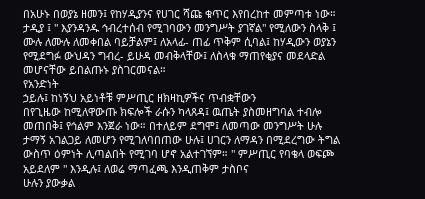በአሁኑ በወያኔ ዘመን፤ የከሃዲያንና የሀገር ሻጩ ቁጥር እየበረከተ መምጣቱ ነው። ታዲያ ፤ " እያንዳንዱ ኅብረተሰብ የሚገባውን መንግሥት ያገኛል" የሚለውን ስላቅ ፤ ሙሉ ለሙሉ ለመቀበል ባይቻልም፤ ለአላፊ- ጠፊ ጥቅም ሲባል፤ ከሃዲውን ወያኔን የሚደግፉ ውህዳን ግብረ- ይሁዳ መብቅላቸው፤ ለስላቁ ማጠየቂያና መደላድል መሆናቸው ይበልጡኑ ያስገርመናል።
የአንድነት
ኃይሉ፤ ከነኝህ አይነቶቹ ምሥጢር ዘክዛኪዎችና ጥብቋቸውን
በየጊዜው ከሚለዋውጡ ክፍሎች ራሱን ካላጸዳ፤ ዉጤት ያስመዘግባል ተብሎ መጠበቅ፤ የኅልም እንጀራ ነው። በተለይም ደግሞ፤ ለመጣው መንግሥት ሁሉ ታማኝ አገልጋይ ለመሆን የሚገለባበጠው ሁሉ፤ ሀገርን ለማዳን በሚደረግው ትግል ውስጥ ዕምነት ሊጣልበት የሚገባ ሆኖ አልተገኘም። " ምሥጢር የባቄላ ወፍጮ አይደለም " እንዲሉ፤ ለወሬ ማጣፈጫ እንዲጠቅም ታስቦና
ሁሉን ያውቃል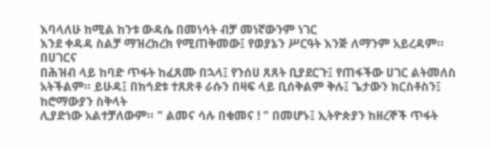እባላለሁ ከሚል ከንቱ ውዳሴ በመነሳት ብቻ መነኛውንም ነገር
እንደ ቀዳዳ ስልቻ ማዝረክረክ የሚጠቅመው፤ የወያኔን ሥርዓት እንጅ ለማንም አይረዳም። በሀገርና
በሕዝብ ላይ ከባድ ጥፋት ከፈጸሙ በኋላ፤ የንሰሀ ጸጸት ቢያደርጉ፤ የጠፋችው ሀገር ልትመለስ አትችልም። ይሁዳ፤ በክኅደቱ ተጸጽቶ ራሱን በዛፍ ላይ ቢሰቅልም ቅሉ፤ ጌታውን ክርስቶስን፤ ከሮማውያን ስቅላት
ሊያድነው አልተቻለውም። " ልመና ሳሉ በቁመና ! " በመሆኑ፤ ኢትዮጵያን ከዘረኞች ጥፋት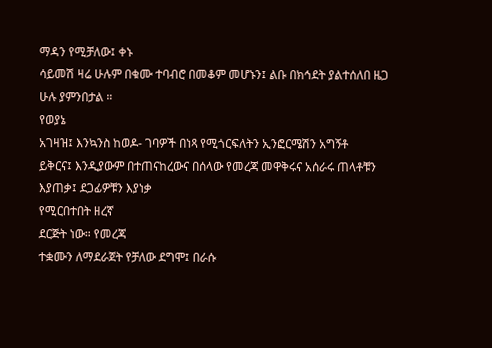ማዳን የሚቻለው፤ ቀኑ
ሳይመሽ ዛሬ ሁሉም በቁሙ ተባብሮ በመቆም መሆኑን፤ ልቡ በክኅደት ያልተሰለበ ዜጋ
ሁሉ ያምንበታል ።
የወያኔ
አገዛዝ፤ እንኳንስ ከወዶ- ገባዎች በነጻ የሚጎርፍለትን ኢንፎርሜሽን አግኝቶ
ይቅርና፤ እንዲያውም በተጠናከረውና በሰላው የመረጃ መዋቅሩና አሰራሩ ጠላቶቹን እያጠቃ፤ ደጋፊዎቹን እያነቃ
የሚርበተበት ዘረኛ
ደርጅት ነው። የመረጃ
ተቋሙን ለማደራጀት የቻለው ደግሞ፤ በራሱ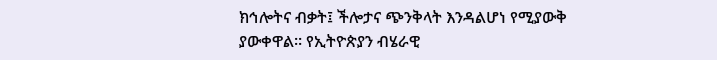ክኅሎትና ብቃት፤ ችሎታና ጭንቅላት እንዳልሆነ የሚያውቅ ያውቀዋል። የኢትዮጵያን ብሄራዊ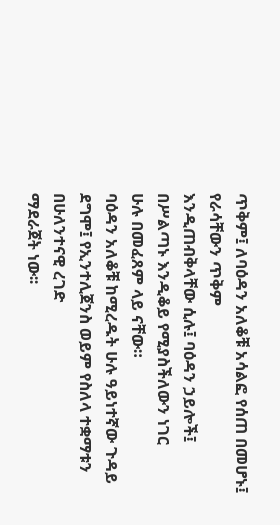ጥቅም፤ ለባዕዳን አለቆቹ አሳልፎ የሰጠ በመሆኑ፤ የራሳቸውን ጥቅም
እንዲጠብቅላቸው ሲሉ፤ ባዕዳን ኃይሎች፤ በሥልጣኑ እንዲቆይ የሚያስችለውን ነገር
ሁሉ በመፈጸም ላይ ናቸው።
ባዕዳን አለቆቹ ከሚረዱት ሁሉ ዓይነተኛው ጉዳይ ደግሞ፤ የኢንተሊጀንስ ወይም የስለላ ተቋማቱን በሁለንተናዊ ረገድ
ማደራጀት ነው፡፡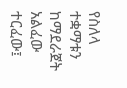የስለላ ተቋማቱን ከማደራጀት አልፈው ተርፈው፤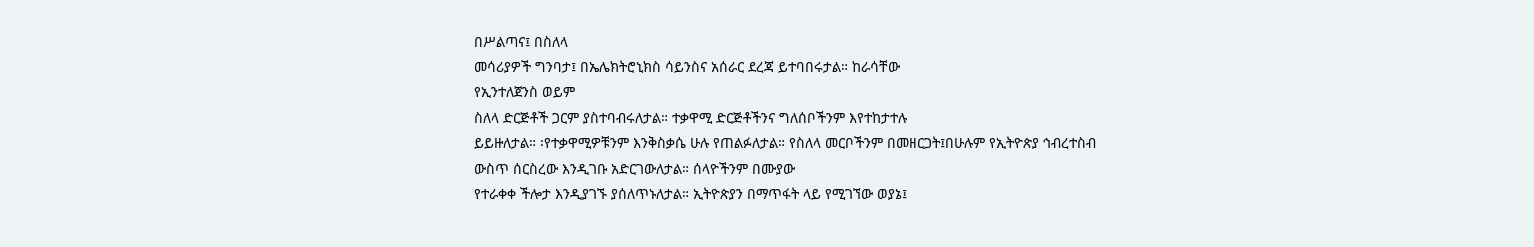በሥልጣና፤ በስለላ
መሳሪያዎች ግንባታ፤ በኤሌክትሮኒክስ ሳይንስና አሰራር ደረጃ ይተባበሩታል። ከራሳቸው
የኢንተለጀንስ ወይም
ስለላ ድርጅቶች ጋርም ያስተባብሩለታል። ተቃዋሚ ድርጅቶችንና ግለሰቦችንም እየተከታተሉ
ይይዙለታል። ፡የተቃዋሚዎቹንም እንቅስቃሴ ሁሉ የጠልፉለታል። የስለላ መርቦችንም በመዘርጋት፤በሁሉም የኢትዮጵያ ኅብረተስብ
ውስጥ ሰርስረው እንዲገቡ አድርገውለታል። ሰላዮችንም በሙያው
የተራቀቀ ችሎታ እንዲያገኙ ያሰለጥኑለታል። ኢትዮጵያን በማጥፋት ላይ የሚገኘው ወያኔ፤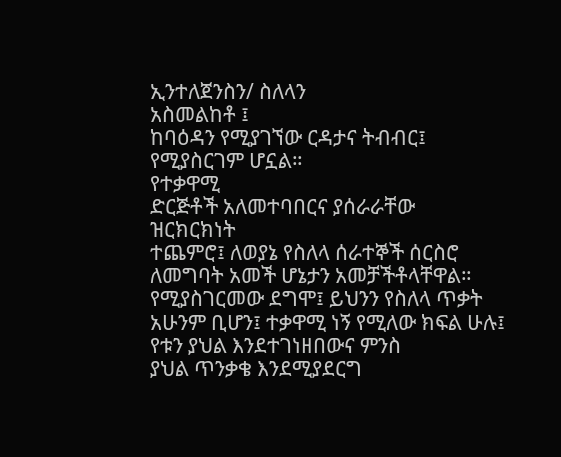ኢንተለጀንስን/ ስለላን
አስመልከቶ ፤
ከባዕዳን የሚያገኘው ርዳታና ትብብር፤ የሚያስርገም ሆኗል።
የተቃዋሚ
ድርጅቶች አለመተባበርና ያሰራራቸው ዝርክርክነት
ተጨምሮ፤ ለወያኔ የስለላ ሰራተኞች ሰርስሮ ለመግባት አመች ሆኔታን አመቻችቶላቸዋል። የሚያስገርመው ደግሞ፤ ይህንን የስለላ ጥቃት አሁንም ቢሆን፤ ተቃዋሚ ነኝ የሚለው ክፍል ሁሉ፤ የቱን ያህል እንደተገነዘበውና ምንስ
ያህል ጥንቃቄ እንደሚያደርግ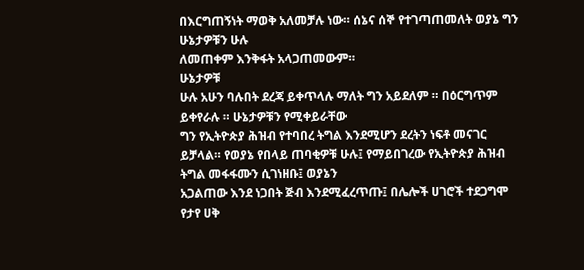በእርግጠኝነት ማወቅ አለመቻሉ ነው። ሰኔና ሰኞ የተገጣጠመለት ወያኔ ግን ሁኔታዎቹን ሁሉ
ለመጠቀም እንቅፋት አላጋጠመውም።
ሁኔታዎቹ
ሁሉ አሁን ባሉበት ደረጃ ይቀጥላሉ ማለት ግን አይደለም ። በዕርግጥም ይቀየራሉ ። ሁኔታዎቹን የሚቀይራቸው
ግን የኢትዮጵያ ሕዝብ የተባበረ ትግል እንደሚሆን ደረትን ነፍቶ መናገር ይቻላል። የወያኔ የበላይ ጠባቂዎቹ ሁሉ፤ የማይበገረው የኢትዮጵያ ሕዝብ
ትግል መፋፋሙን ሲገነዘቡ፤ ወያኔን
አጋልጠው እንደ ነጋበት ጅብ እንደሚፈረጥጡ፤ በሌሎች ሀገሮች ተደጋግሞ የታየ ሀቅ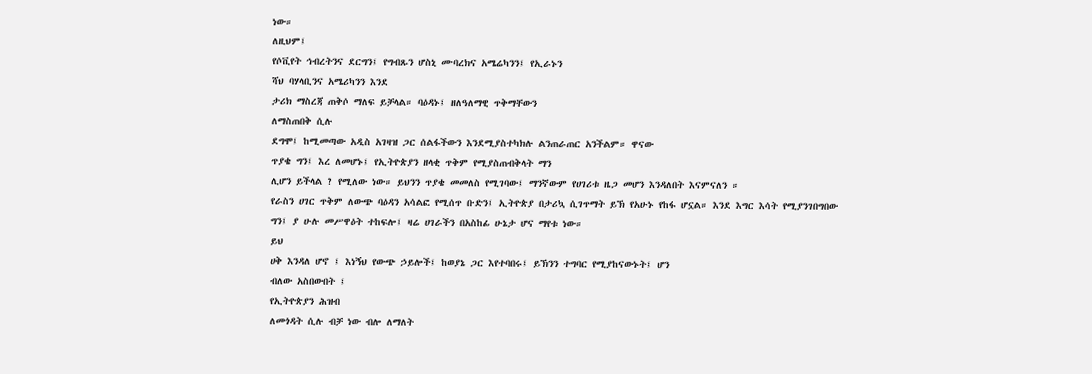ነው።
ለዚህም፤
የሶቪየት ኅብረትንና ደርግን፤ የግብጹን ሆስኒ ሙባረክና አሜሬካንን፤ የኢራኑን
ሻህ ባሃላቢንና አሜሪካንን እንደ
ታሪክ ማስረጃ ጠቅሶ ማለፍ ይቻላል። ባዕዳኑ፤ ዘለዓለማዊ ጥቅማቸውን
ለማስጠበቅ ሲሉ
ደግሞ፤ ከሚመጣው አዲስ አገዛዝ ጋር ሰልፋችውን እንደሚያስተካክሉ ልንጠራጠር አንችልም። ዋናው
ጥያቄ ግን፤ እረ ለመሆኑ፤ የኢትዮጵያን ዘላቂ ጥቅም የሚያስጠብቅላት ማን
ሊሆን ይችላል ? የሚለው ነው። ይህንን ጥያቄ መመለስ የሚገባው፤ ማንኛውም የሀገሪቱ ዜጋ መሆን እንዳለበት እናምናለን ።
የራስን ሀገር ጥቅም ለውጭ ባዕዳን አሳልፎ የሚሰጥ ቡድን፤ ኢትዮጵያ በታሪኳ ሲገጥማት ይኽ የአሁኑ የከፋ ሆኗል። እንደ እግር እሳት የሚያንገበግበው ግን፤ ያ ሁሉ መሥዋዕት ተከፍሎ፤ ዛሬ ሀገራችን በአስከፊ ሁኔታ ሆና ማየቱ ነው።
ይህ
ሀቅ እንዳለ ሆኖ ፤ እነኝህ የውጭ ኃይሎች፤ ከወያኔ ጋር እየተባበሩ፤ ይኽንን ተግባር የሚያከናውኑት፤ ሆን
ብለው አስበውበት ፤
የኢትዮጵያን ሕዝብ
ለመጎዳት ሲሉ ብቻ ነው ብሎ ለማለት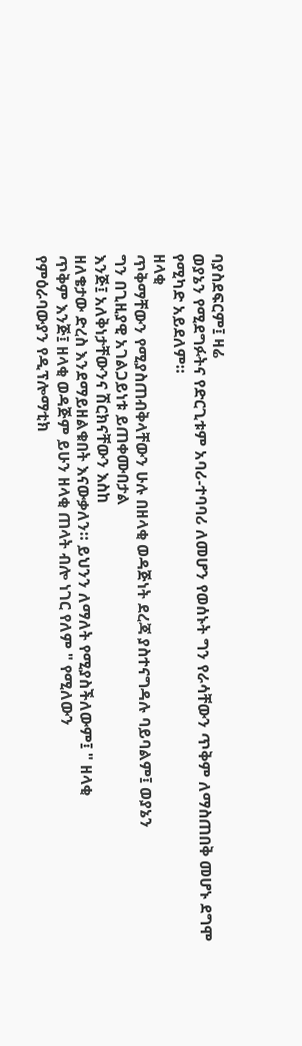ባያስደፍርም፤ ዛሬ
ወያኔን የሚደግፉትና የድርጊቱም አባሪ-ተባባሪ ለመሆን የወሰኑት ግን የራሳቸውን ጥቅም ለማስጠበቅ መሆኑ ደግሞ የሚካድ አይደለም።
ዘላቂ
ጥቅማቸውን የሚያስጠብቅላቸውን ሁሉ በዘላቂ ወዳጅነት ደረጃ ያስተናግዳሉ ባይባልም፤ ወያኔን
ግን በጊዚያዊ አገልጋይነቱ ይጠቀሙበታል
እንጅ፤ አለቅነታቸውንና ሽርክናቸውን እስከ
ዘለቄታው ድረስ እንደማይዘልቁበት እናውቃለን። ይህንን ለማለት የሚያስችለውም፤ " ዘላቂ
ጥቅም እንጅ፤ ዘላቂ ወዳጅም ይሁን ዘላቂ ጠላት ብሎ ነገር የለም " የሚለውን
የምዕራባውያን የዲፕሎማቲክ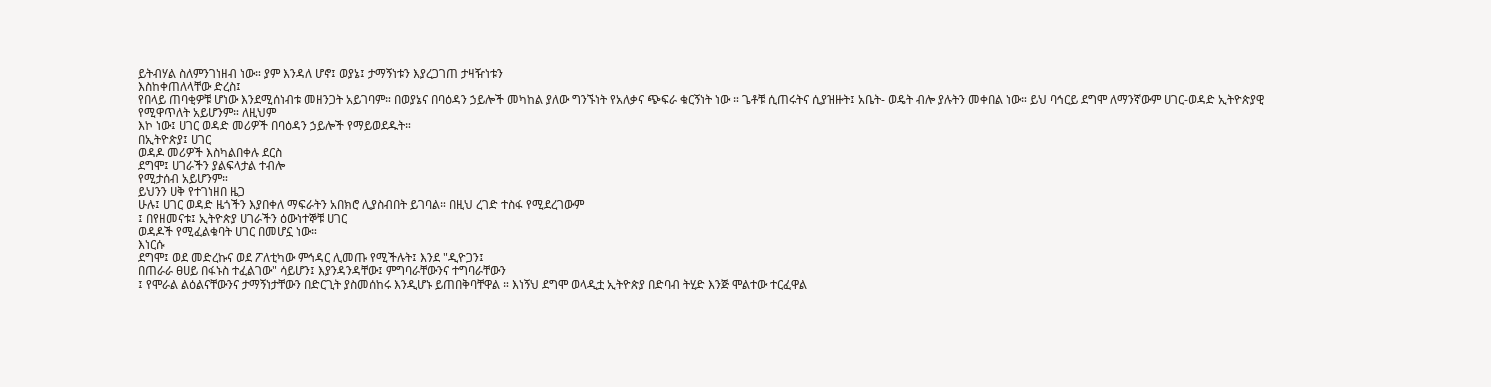ይትብሃል ስለምንገነዘብ ነው። ያም እንዳለ ሆኖ፤ ወያኔ፤ ታማኝነቱን እያረጋገጠ ታዛዥነቱን
እስከቀጠለላቸው ድረስ፤
የበላይ ጠባቂዎቹ ሆነው እንደሚሰነብቱ መዘንጋት አይገባም። በወያኔና በባዕዳን ኃይሎች መካከል ያለው ግንኙነት የአለቃና ጭፍራ ቁርኝነት ነው ። ጌቶቹ ሲጠሩትና ሲያዝዙት፤ አቤት- ወዴት ብሎ ያሉትን መቀበል ነው። ይህ ባኅርይ ደግሞ ለማንኛውም ሀገር-ወዳድ ኢትዮጵያዊ የሚዋጥለት አይሆንም። ለዚህም
እኮ ነው፤ ሀገር ወዳድ መሪዎች በባዕዳን ኃይሎች የማይወደዱት።
በኢትዮጵያ፤ ሀገር
ወዳዶ መሪዎች እስካልበቀሉ ደርስ
ደግሞ፤ ሀገራችን ያልፍላታል ተብሎ
የሚታሰብ አይሆንም።
ይህንን ሀቅ የተገነዘበ ዜጋ
ሁሉ፤ ሀገር ወዳድ ዜጎችን እያበቀለ ማፍራትን አበክሮ ሊያስብበት ይገባል። በዚህ ረገድ ተስፋ የሚደረገውም
፤ በየዘመናቱ፤ ኢትዮጵያ ሀገራችን ዕውነተኞቹ ሀገር
ወዳዶች የሚፈልቁባት ሀገር በመሆኗ ነው።
እነርሱ
ደግሞ፤ ወደ መድረኩና ወደ ፖለቲካው ምኅዳር ሊመጡ የሚችሉት፤ እንደ "ዲዮጋን፤
በጠራራ ፀሀይ በፋኑስ ተፈልገው" ሳይሆን፤ እያንዳንዳቸው፤ ምግባራቸውንና ተግባራቸውን
፤ የሞራል ልዕልናቸውንና ታማኝነታቸውን በድርጊት ያስመሰከሩ እንዲሆኑ ይጠበቅባቸዋል ። እነኝህ ደግሞ ወላዲቷ ኢትዮጵያ በድባብ ትሂድ እንጅ ሞልተው ተርፈዋል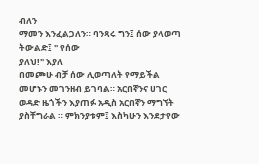ብለን
ማመን እንፈልጋለን። ባንጻሩ ግን፤ ሰው ያላወጣ ትውልድ፤ " የሰው
ያለህ!" እያለ
በመጮሁ ብቻ ሰው ሊወጣለት የማይችል መሆኑን መገንዘብ ይገባል። አርበኛንና ሀገር
ወዳድ ዜጎችን እያጠፉ አዲስ አርበኛን ማግኘት ያስቸግራል ። ምክንያቱም፤ እስካሁን እንደታየው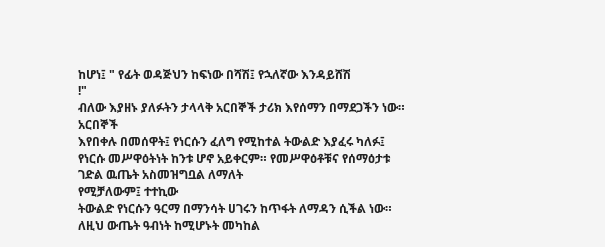ከሆነ፤ " የፊት ወዳጅህን ከፍነው በሻሽ፤ የኋለኛው እንዳይሸሽ
!"
ብለው እያዘኑ ያለፉትን ታላላቅ አርበኞች ታሪክ እየሰማን በማደጋችን ነው።
አርበኞች
እየበቀሉ በመሰዋት፤ የነርሱን ፈለግ የሚከተል ትውልድ እያፈሩ ካለፉ፤ የነርሱ መሥዋዕትነት ከንቱ ሆኖ አይቀርም። የመሥዋዕቶቹና የሰማዕታቱ ገድል ዉጤት አስመዝግቧል ለማለት
የሚቻለውም፤ ተተኪው
ትውልድ የነርሱን ዓርማ በማንሳት ሀገሩን ከጥፋት ለማዳን ሲችል ነው። ለዚህ ውጤት ዓብነት ከሚሆኑት መካከል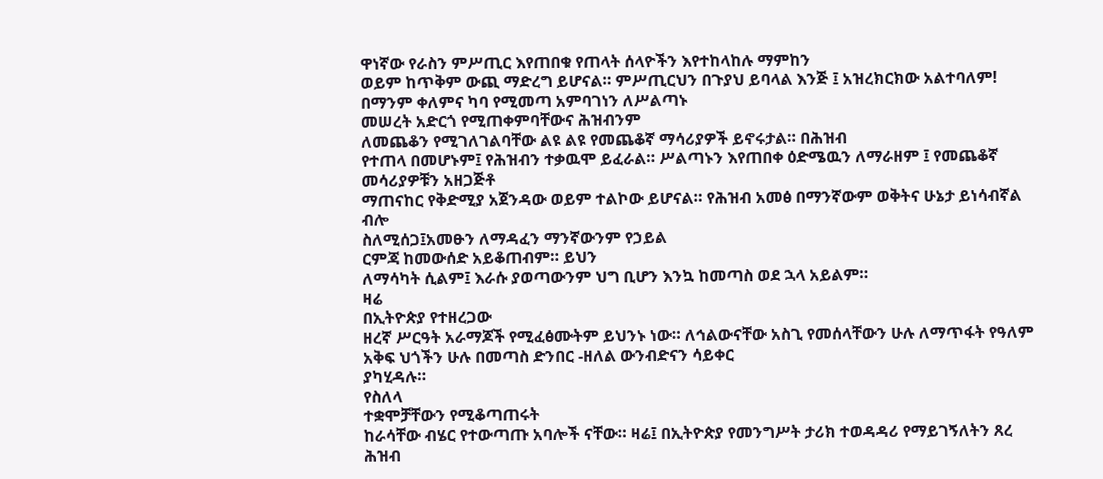ዋነኛው የራስን ምሥጢር እየጠበቁ የጠላት ሰላዮችን እየተከላከሉ ማምከን
ወይም ከጥቅም ውጪ ማድረግ ይሆናል። ምሥጢርህን በጉያህ ይባላል እንጅ ፤ አዝረክርክው አልተባለም!
በማንም ቀለምና ካባ የሚመጣ አምባገነን ለሥልጣኑ
መሠረት አድርጎ የሚጠቀምባቸውና ሕዝብንም
ለመጨቆን የሚገለገልባቸው ልዩ ልዩ የመጨቆኛ ማሳሪያዎች ይኖሩታል። በሕዝብ
የተጠላ በመሆኑም፤ የሕዝብን ተቃዉሞ ይፈራል። ሥልጣኑን እየጠበቀ ዕድሜዉን ለማራዘም ፤ የመጨቆኛ መሳሪያዎቹን አዘጋጅቶ
ማጠናከር የቅድሚያ አጀንዳው ወይም ተልኮው ይሆናል። የሕዝብ አመፅ በማንኛውም ወቅትና ሁኔታ ይነሳብኛል ብሎ
ስለሚሰጋ፤አመፁን ለማዳፈን ማንኛውንም የኃይል
ርምጃ ከመውሰድ አይቆጠብም። ይህን
ለማሳካት ሲልም፤ እራሱ ያወጣውንም ህግ ቢሆን እንኳ ከመጣስ ወደ ኋላ አይልም።
ዛሬ
በኢትዮጵያ የተዘረጋው
ዘረኛ ሥርዓት አራማጆች የሚፈፅሙትም ይህንኑ ነው። ለኅልውናቸው አስጊ የመሰላቸውን ሁሉ ለማጥፋት የዓለም አቅፍ ህጎችን ሁሉ በመጣስ ድንበር -ዘለል ውንብድናን ሳይቀር
ያካሂዳሉ።
የስለላ
ተቋሞቻቸውን የሚቆጣጠሩት
ከራሳቸው ብሄር የተውጣጡ አባሎች ናቸው። ዛሬ፤ በኢትዮጵያ የመንግሥት ታሪክ ተወዳዳሪ የማይገኝለትን ጸረ
ሕዝብ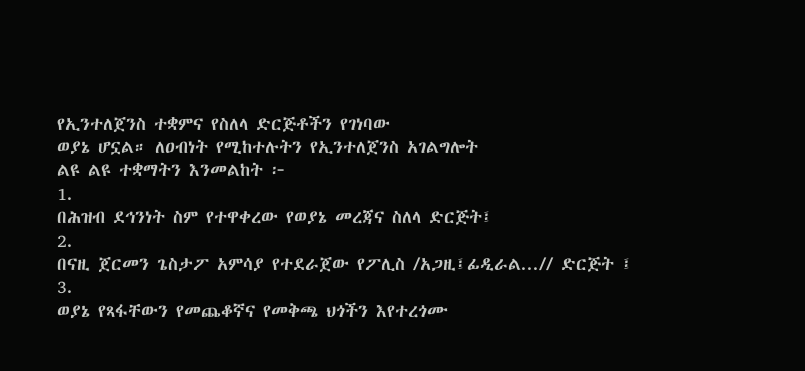የኢንተለጀንስ ተቋምና የስለላ ድርጅቶችን የገነባው
ወያኔ ሆኗል። ለዐብነት የሚከተሉትን የኢንተለጀንስ አገልግሎት
ልዩ ልዩ ተቋማትን እንመልከት ፦
1.
በሕዝብ ደኅንነት ስም የተዋቀረው የወያኔ መረጃና ስለላ ድርጅት፤
2.
በናዚ ጀርመን ጌስታፖ አምሳያ የተደራጀው የፖሊስ /አጋዚ፤ፊዲራል...// ድርጅት ፤
3.
ወያኔ የጻፋቸውን የመጨቆኛና የመቅጫ ህጎችን እየተረጎሙ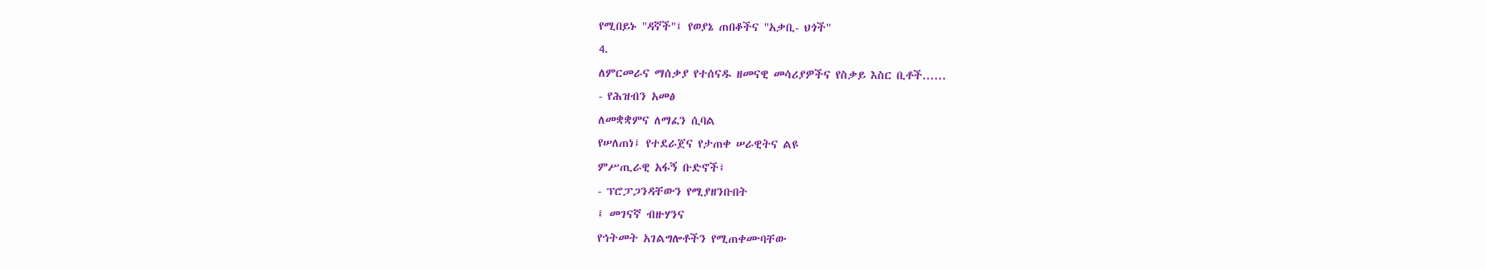የሚበይኑ "ዳኛች"፤ የወያኔ ጠበቆችና "አቃቢ- ህጎች"
4.
ለምርመራና ማሰቃያ የተሰናዱ ዘመናዊ መሳሪያዎችና የስቃይ እስር ቢቶች......
- የሕዝብን አመፅ
ለመቋቋምና ለማፈን ሲባል
የሠለጠነ፤ የተደራጀና የታጠቀ ሠራዊትና ልዩ
ምሥጢራዊ አፋኝ ቡድኖች፤
- ፕሮፓጋንዳቸውን የሚያዘንቡበት
፤ መገናኛ ብዙሃንና
የኅትመት አገልግሎቶችን የሚጠቀሙባቸው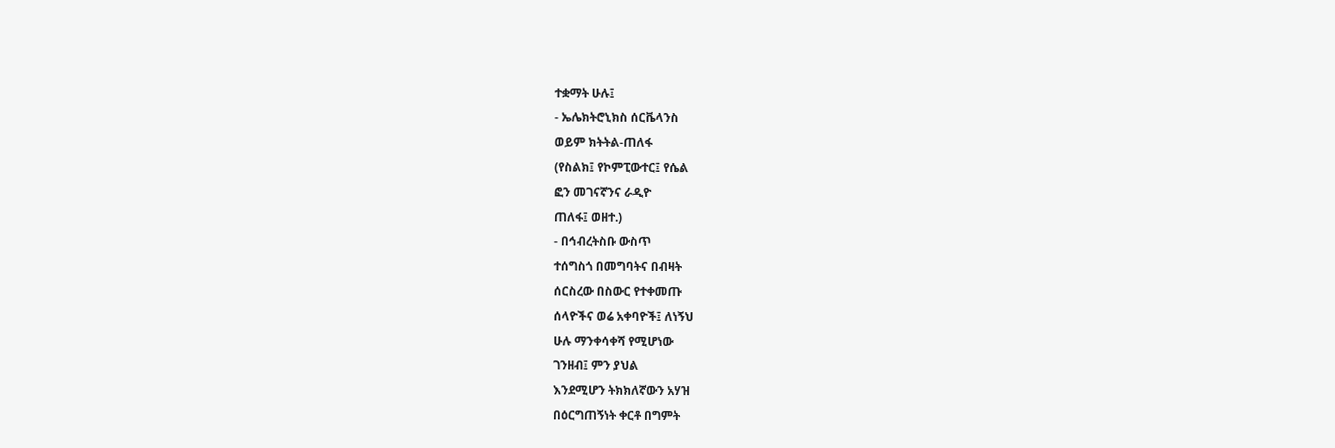ተቋማት ሁሉ፤
- ኤሌክትሮኒክስ ሰርቬላንስ
ወይም ክትትል-ጠለፋ
(የስልክ፤ የኮምፒውተር፤ የሴል
ፎን መገናኛንና ራዲዮ
ጠለፋ፤ ወዘተ.)
- በኅብረትስቡ ውስጥ
ተሰግስጎ በመግባትና በብዛት
ሰርስረው በስውር የተቀመጡ
ሰላዮችና ወሬ አቀባዮች፤ ለነኝህ
ሁሉ ማንቀሳቀሻ የሚሆነው
ገንዘብ፤ ምን ያህል
እንደሚሆን ትክክለኛውን አሃዝ
በዕርግጠኝነት ቀርቶ በግምት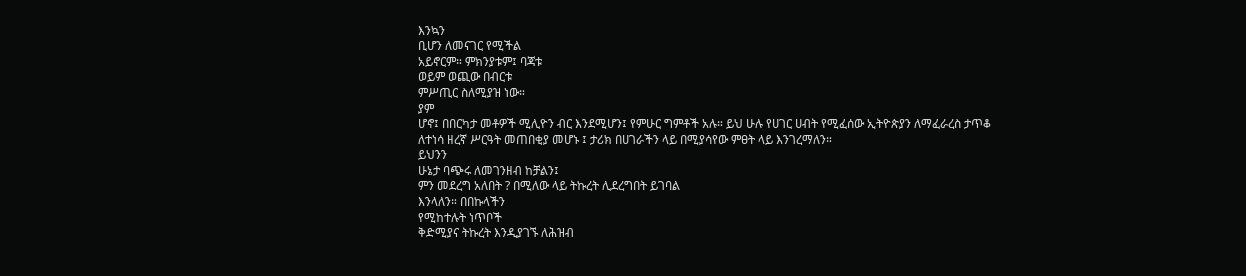እንኳን
ቢሆን ለመናገር የሚችል
አይኖርም። ምክንያቱም፤ ባጃቱ
ወይም ወጪው በብርቱ
ምሥጢር ስለሚያዝ ነው።
ያም
ሆኖ፤ በበርካታ መቶዎች ሚሊዮን ብር እንደሚሆን፤ የምሁር ግምቶች አሉ። ይህ ሁሉ የሀገር ሀብት የሚፈሰው ኢትዮጵያን ለማፈራረስ ታጥቆ
ለተነሳ ዘረኛ ሥርዓት መጠበቂያ መሆኑ ፤ ታሪክ በሀገራችን ላይ በሚያሳየው ምፀት ላይ እንገረማለን።
ይህንን
ሁኔታ ባጭሩ ለመገንዘብ ከቻልን፤
ምን መደረግ አለበት ? በሚለው ላይ ትኩረት ሊደረግበት ይገባል
እንላለን። በበኩላችን
የሚከተሉት ነጥቦች
ቅድሚያና ትኩረት እንዲያገኙ ለሕዝብ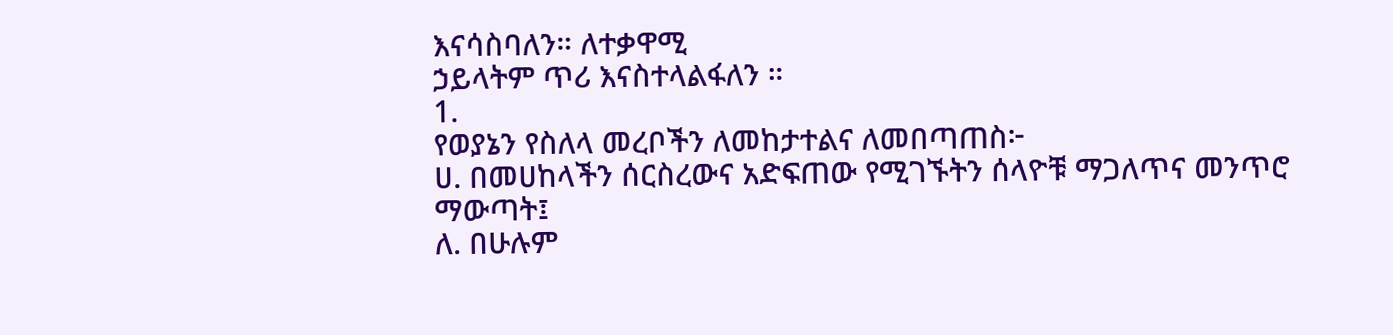እናሳስባለን። ለተቃዋሚ
ኃይላትም ጥሪ እናስተላልፋለን ።
1.
የወያኔን የስለላ መረቦችን ለመከታተልና ለመበጣጠስ፦
ሀ. በመሀከላችን ሰርስረውና አድፍጠው የሚገኙትን ሰላዮቹ ማጋለጥና መንጥሮ
ማውጣት፤
ለ. በሁሉም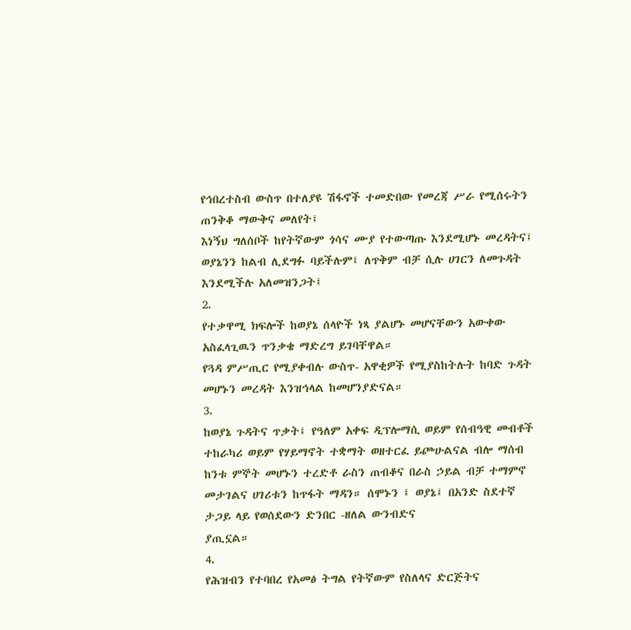የኅበረተስብ ውስጥ በተለያዩ ሽፋኖች ተመድበው የመረጃ ሥራ የሚሰሩትን ጠንቅቆ ማውቅና መለየት፤
እነኝህ ግለሰቦች ከየትኛውም ጎሳና ሙያ የተውጣጡ እንደሚሆኑ መረዳትና፤ ወያኔንን ከልብ ሊደግፉ ባይችሉም፤ ለጥቅም ብቻ ሲሉ ሀገርን ለመጉዳት እንደሚችሉ አለመዝንጋት፤
2.
የተቃዋሚ ክፍሎች ከወያኔ ሰላዮች ነጻ ያልሆኑ መሆናቸውን አውቀው አስፈላጊዉን ጥንቃቄ ማድረግ ይገባቸዋል።
የጓዳ ምሥጢር የሚያቀብሉ ውስጥ- አዋቂዎች የሚያስከትሉት ከባድ ጉዳት መሆኑን መረዳት እንዝኅላል ከመሆንያድናል።
3.
ከወያኔ ጉዳትና ጥቃት፤ የዓለም አቀፍ ዲፕሎማሲ ወይም የሰብዓዊ መብቶች ተከራካሪ ወይም የሃይማኖት ተቋማት ወዘተርፈ ይጮሁልናል ብሎ ማሰብ ከንቱ ምኞት መሆኑን ተረድቶ ራስን ጠብቆና በራስ ኃይል ብቻ ተማምኖ
መታገልና ሀገሪቱን ከጥፋት ማዳን። ሰሞኑን ፤ ወያኔ፤ በአንድ ስደተኛ ታጋይ ላይ የወሰደውን ድንበር -ዘለል ውንብድና
ያጢኗል።
4.
የሕዝብን የተባበረ የአመፅ ትግል የትኛውም የስለላና ድርጅትና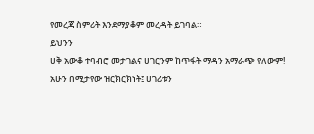የመረጃ ስምሪት እንደማያቆም መረዳት ይገባል።
ይህንን
ሀቅ አውቆ ተባብሮ መታገልና ሀገርንም ከጥፋት ማዳን አማራጭ የለውም! አሁን በሚታየው ዝርክርክነት፤ ሀገሪቱን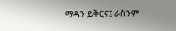ማዳን ይቅርና፤ ራስንም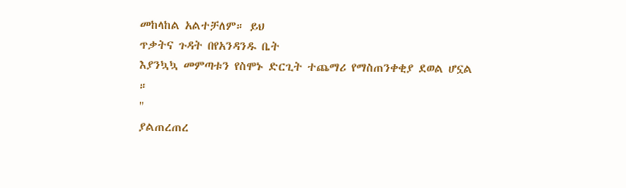መከላከል አልተቻለም። ይህ
ጥቃትና ጉዳት በየአንዳንዱ ቤት
እያንኳኳ መምጣቱን የስሞኑ ድርጊት ተጨማሪ የማስጠንቀቂያ ደወል ሆኗል ።
"
ያልጠረጠረ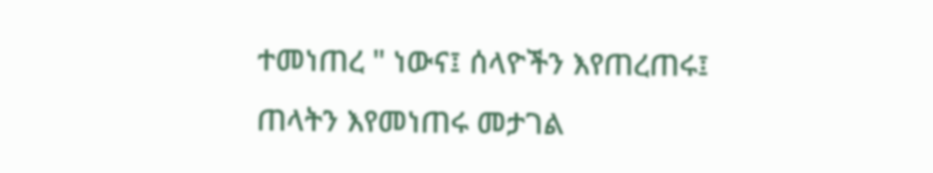ተመነጠረ " ነውና፤ ሰላዮችን እየጠረጠሩ፤
ጠላትን እየመነጠሩ መታገል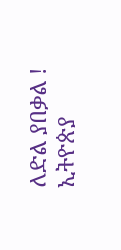ለድል ያበቃል !
ኢትዮጵያ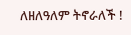ለዘለዓለም ትኖራለች !